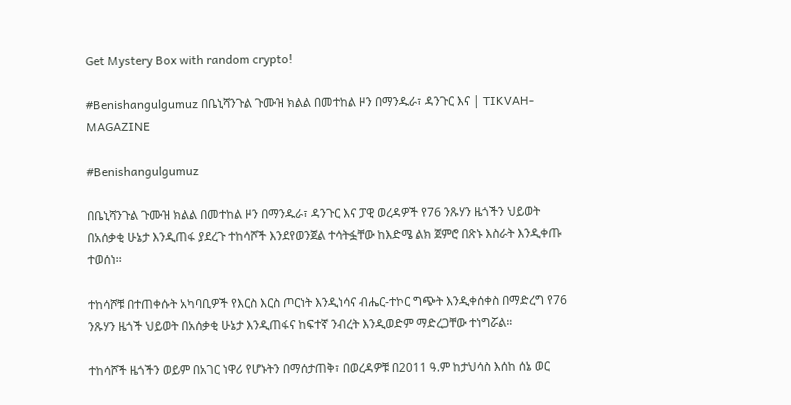Get Mystery Box with random crypto!

#Benishangulgumuz በቤኒሻንጉል ጉሙዝ ክልል በመተከል ዞን በማንዱራ፣ ዳንጉር እና | TIKVAH-MAGAZINE

#Benishangulgumuz

በቤኒሻንጉል ጉሙዝ ክልል በመተከል ዞን በማንዱራ፣ ዳንጉር እና ፓዊ ወረዳዎች የ76 ንጹሃን ዜጎችን ህይወት በአሰቃቂ ሁኔታ እንዲጠፋ ያደረጉ ተከሳሾች እንደየወንጀል ተሳትፏቸው ከእድሜ ልክ ጀምሮ በጽኑ እስራት እንዲቀጡ ተወሰነ፡፡

ተከሳሾቹ በተጠቀሱት አካባቢዎች የእርስ እርስ ጦርነት እንዲነሳና ብሔር-ተኮር ግጭት እንዲቀሰቀስ በማድረግ የ76 ንጹሃን ዜጎች ህይወት በአሰቃቂ ሁኔታ እንዲጠፋና ከፍተኛ ንብረት እንዲወድም ማድረጋቸው ተነግሯል።

ተከሳሾች ዜጎችን ወይም በአገር ነዋሪ የሆኑትን በማሰታጠቅ፣ በወረዳዎቹ በ2011 ዓ.ም ከታህሳስ እሰከ ሰኔ ወር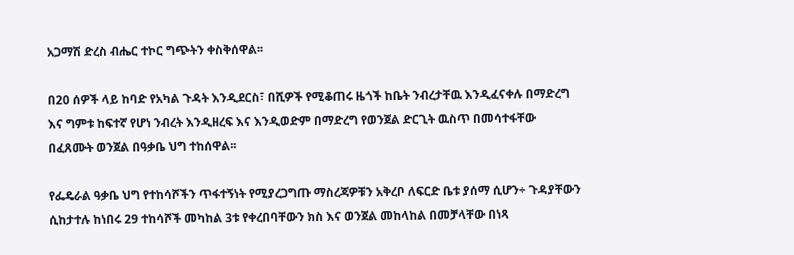አጋማሽ ድረስ ብሔር ተኮር ግጭትን ቀስቅሰዋል፡፡

በ20 ሰዎች ላይ ከባድ የአካል ጉዳት እንዲደርስ፣ በሺዎች የሚቆጠሩ ዜጎች ከቤት ንብረታቸዉ እንዲፈናቀሉ በማድረግ እና ግምቱ ከፍተኛ የሆነ ንብረት እንዲዘረፍ እና እንዲወድም በማድረግ የወንጀል ድርጊት ዉስጥ በመሳተፋቸው በፈጸሙት ወንጀል በዓቃቤ ህግ ተከሰዋል፡፡

የፌዴራል ዓቃቤ ህግ የተከሳሾችን ጥፋተኝነት የሚያረጋግጡ ማስረጃዎቹን አቅረቦ ለፍርድ ቤቱ ያሰማ ሲሆን÷ ጉዳያቸውን ሲከታተሉ ከነበሩ 29 ተከሳሾች መካከል 3ቱ የቀረበባቸውን ክስ እና ወንጀል መከላከል በመቻላቸው በነጻ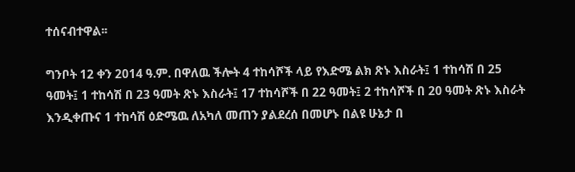ተሰናብተዋል፡፡

ግንቦት 12 ቀን 2014 ዓ.ም. በዋለዉ ችሎት 4 ተከሳሾች ላይ የእድሜ ልክ ጽኑ እስራት፤ 1 ተከሳሽ በ 25 ዓመት፤ 1 ተከሳሽ በ 23 ዓመት ጽኑ እስራት፤ 17 ተከሳሾች በ 22 ዓመት፤ 2 ተከሳሾች በ 20 ዓመት ጽኑ እስራት እንዲቀጡና 1 ተከሳሽ ዕድሜዉ ለአካለ መጠን ያልደረሰ በመሆኑ በልዩ ሁኔታ በ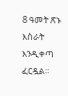8 ዓመት ጽኑ እስራት እንዲቀጣ ፈርዷል።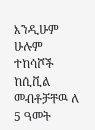እንዲሁም ሁሉም ተከሳሾች ከሲቪል መብቶቻቸዉ ለ 5 ዓመት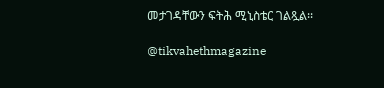መታገዳቸውን ፍትሕ ሚኒስቴር ገልጿል፡፡

@tikvahethmagazine